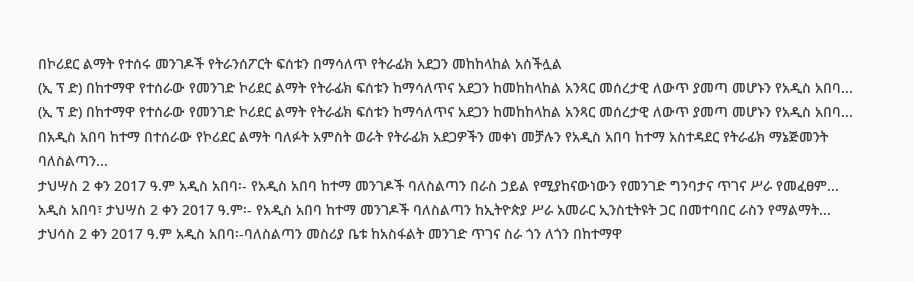በኮሪደር ልማት የተሰሩ መንገዶች የትራንሰፖርት ፍሰቱን በማሳለጥ የትራፊክ አደጋን መከከላከል አሰችሏል
(ኢ ፕ ድ) በከተማዋ የተሰራው የመንገድ ኮሪደር ልማት የትራፊክ ፍሰቱን ከማሳለጥና አደጋን ከመከከላከል አንጻር መሰረታዊ ለውጥ ያመጣ መሆኑን የአዲስ አበባ...
(ኢ ፕ ድ) በከተማዋ የተሰራው የመንገድ ኮሪደር ልማት የትራፊክ ፍሰቱን ከማሳለጥና አደጋን ከመከከላከል አንጻር መሰረታዊ ለውጥ ያመጣ መሆኑን የአዲስ አበባ...
በአዲስ አበባ ከተማ በተሰራው የኮሪደር ልማት ባለፉት አምስት ወራት የትራፊክ አደጋዎችን መቀነ መቻሉን የአዲስ አበባ ከተማ አስተዳደር የትራፊክ ማኔጅመንት ባለስልጣን...
ታህሣስ 2 ቀን 2017 ዓ.ም አዲስ አበባ፡- የአዲስ አበባ ከተማ መንገዶች ባለስልጣን በራስ ኃይል የሚያከናውነውን የመንገድ ግንባታና ጥገና ሥራ የመፈፀም...
አዲስ አበባ፣ ታህሣስ 2 ቀን 2017 ዓ.ም፡- የአዲስ አበባ ከተማ መንገዶች ባለስልጣን ከኢትዮጵያ ሥራ አመራር ኢንስቲትዩት ጋር በመተባበር ራስን የማልማት...
ታህሳስ 2 ቀን 2017 ዓ.ም አዲስ አበባ፡-ባለስልጣን መስሪያ ቤቱ ከአስፋልት መንገድ ጥገና ስራ ጎን ለጎን በከተማዋ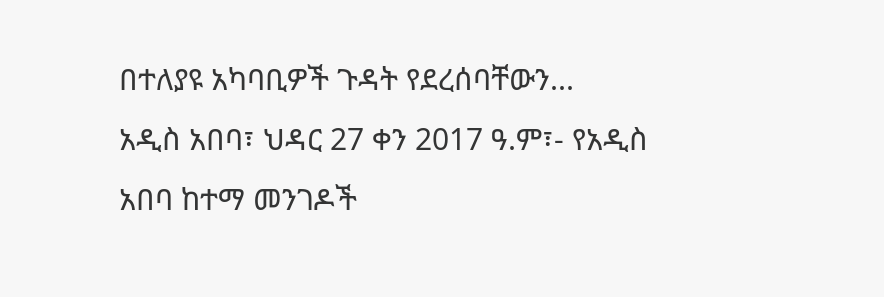በተለያዩ አካባቢዎች ጉዳት የደረሰባቸውን...
አዲስ አበባ፣ ህዳር 27 ቀን 2017 ዓ.ም፣- የአዲስ አበባ ከተማ መንገዶች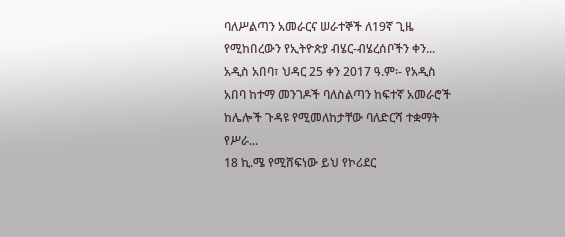ባለሥልጣን አመራርና ሠራተኞች ለ19ኛ ጊዜ የሚከበረውን የኢትዮጵያ ብሄር-ብሄረሰቦችን ቀን...
አዲስ አበባ፣ ህዳር 25 ቀን 2017 ዓ.ም፡- የአዲስ አበባ ከተማ መንገዶች ባለስልጣን ከፍተኛ አመራሮች ከሌሎች ጉዳዩ የሚመለከታቸው ባለድርሻ ተቋማት የሥራ...
18 ኪ.ሜ የሚሸፍነው ይህ የኮሪደር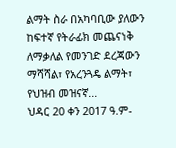ልማት ስራ በአካባቢው ያለውን ከፍተኛ የትራፊክ መጨናነቅ ለማቃለል የመንገድ ደረጃውን ማሻሻል፣ የአረንጓዴ ልማት፣ የህዝብ መዝናኛ...
ህዳር 20 ቀን 2017 ዓ.ም-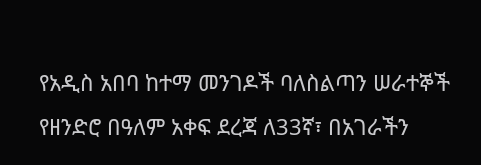የአዲስ አበባ ከተማ መንገዶች ባለስልጣን ሠራተኞች የዘንድሮ በዓለም አቀፍ ደረጃ ለ33ኛ፣ በአገራችን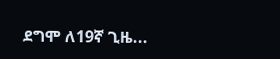ደግሞ ለ19ኛ ጊዜ...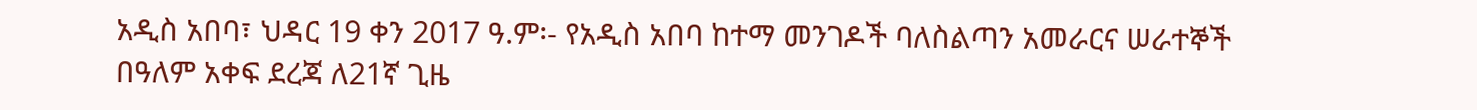አዲስ አበባ፣ ህዳር 19 ቀን 2017 ዓ.ም፡- የአዲስ አበባ ከተማ መንገዶች ባለስልጣን አመራርና ሠራተኞች በዓለም አቀፍ ደረጃ ለ21ኛ ጊዜ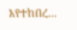እየተከበረ...